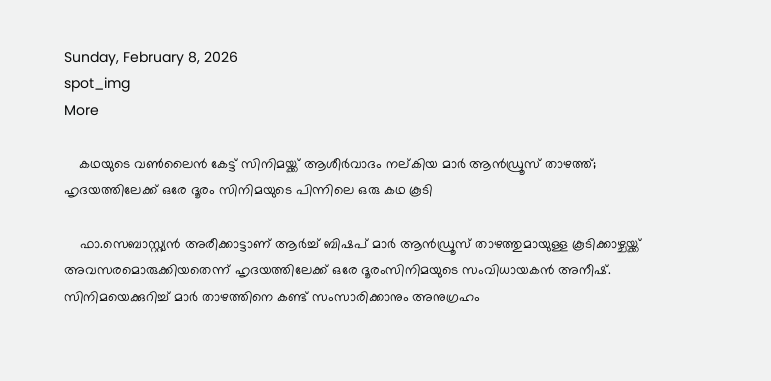Sunday, February 8, 2026
spot_img
More

    കഥയുടെ വണ്‍ലൈന്‍ കേട്ട് സിനിമയ്ക്ക് ആശീര്‍വാദം നല്കിയ മാര്‍ ആന്‍ഡ്രൂസ് താഴത്ത്; ഹൃദയത്തിലേക്ക് ഒരേ ദൂരം സിനിമയുടെ പിന്നിലെ ഒരു കഥ കൂടി

    ഫാ.സെബാസ്റ്റ്യന്‍ അരീക്കാട്ടാണ് ആര്‍ച്ച് ബിഷപ് മാര്‍ ആന്‍ഡ്രൂസ് താഴത്തുമായുള്ള കൂടിക്കാഴ്ചയ്ക്ക് അവസരമൊരുക്കിയതെന്ന് ഹൃദയത്തിലേക്ക് ഒരേ ദൂരംസിനിമയുടെ സംവിധായകന്‍ അനീഷ്. സിനിമയെക്കുറിച്ച് മാര്‍ താഴത്തിനെ കണ്ട് സംസാരിക്കാനും അനുഗ്രഹം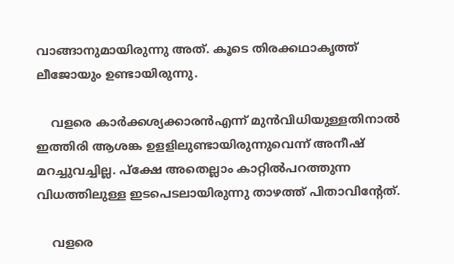വാങ്ങാനുമായിരുന്നു അത്. കൂടെ തിരക്കഥാകൃത്ത് ലീജോയും ഉണ്ടായിരുന്നു.

    വളരെ കാര്‍ക്കശ്യക്കാരന്‍എന്ന് മുന്‍വിധിയുള്ളതിനാല്‍ ഇത്തിരി ആശങ്ക ഉളളിലുണ്ടായിരുന്നുവെന്ന് അനീഷ് മറച്ചുവച്ചില്ല. പ്‌ക്ഷേ അതെല്ലാം കാറ്റില്‍പറത്തുന്ന വിധത്തിലുള്ള ഇടപെടലായിരുന്നു താഴത്ത് പിതാവിന്റേത്.

    വളരെ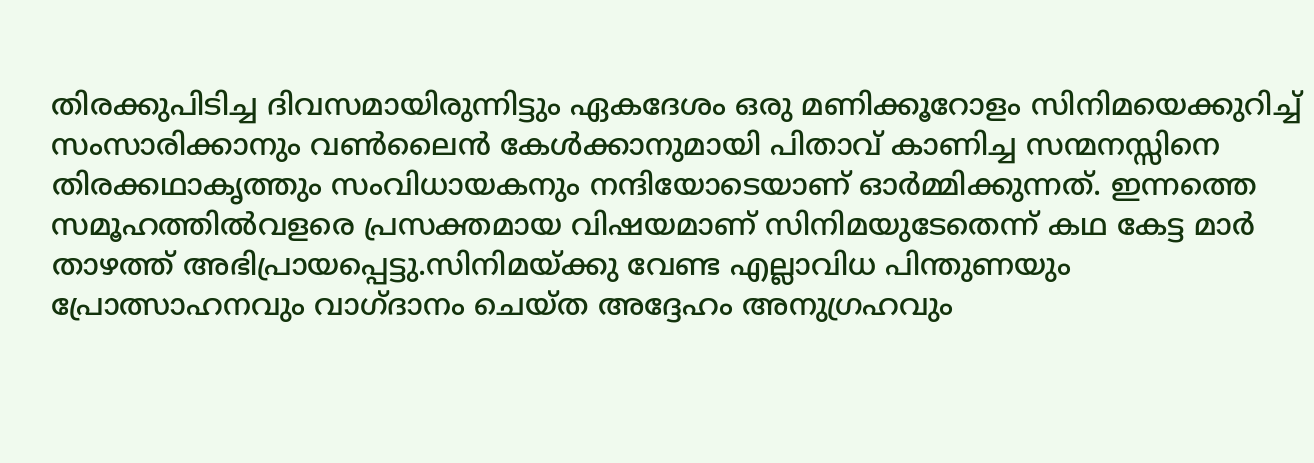തിരക്കുപിടിച്ച ദിവസമായിരുന്നിട്ടും ഏകദേശം ഒരു മണിക്കൂറോളം സിനിമയെക്കുറിച്ച് സംസാരിക്കാനും വണ്‍ലൈന്‍ കേള്‍ക്കാനുമായി പിതാവ് കാണിച്ച സന്മനസ്സിനെ തിരക്കഥാകൃത്തും സംവിധായകനും നന്ദിയോടെയാണ് ഓര്‍മ്മിക്കുന്നത്. ഇന്നത്തെ സമൂഹത്തില്‍വളരെ പ്രസക്തമായ വിഷയമാണ് സിനിമയുടേതെന്ന് കഥ കേട്ട മാര്‍ താഴത്ത് അഭിപ്രായപ്പെട്ടു.സിനിമയ്ക്കു വേണ്ട എല്ലാവിധ പിന്തുണയും പ്രോത്സാഹനവും വാഗ്ദാനം ചെയ്ത അദ്ദേഹം അനുഗ്രഹവും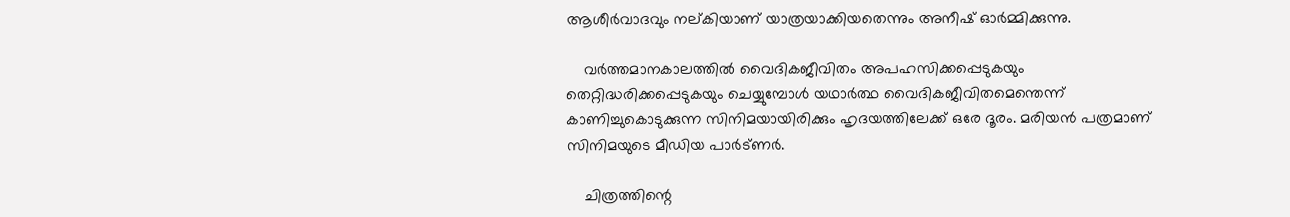ആശീര്‍വാദവും നല്കിയാണ് യാത്രയാക്കിയതെന്നും അനീഷ് ഓര്‍മ്മിക്കുന്നു.

    വര്‍ത്തമാനകാലത്തില്‍ വൈദികജീവിതം അപഹസിക്കപ്പെടുകയും തെറ്റിദ്ധരിക്കപ്പെടുകയും ചെയ്യുമ്പോള്‍ യഥാര്‍ത്ഥ വൈദികജീവിതമെന്തെന്ന് കാണിച്ചുകൊടുക്കുന്ന സിനിമയായിരിക്കും ഹൃദയത്തിലേക്ക് ഒരേ ദൂരം. മരിയന്‍ പത്രമാണ് സിനിമയുടെ മീഡിയ പാര്‍ട്ണര്‍.

    ചിത്രത്തിന്റെ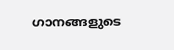ഗാനങ്ങളുടെ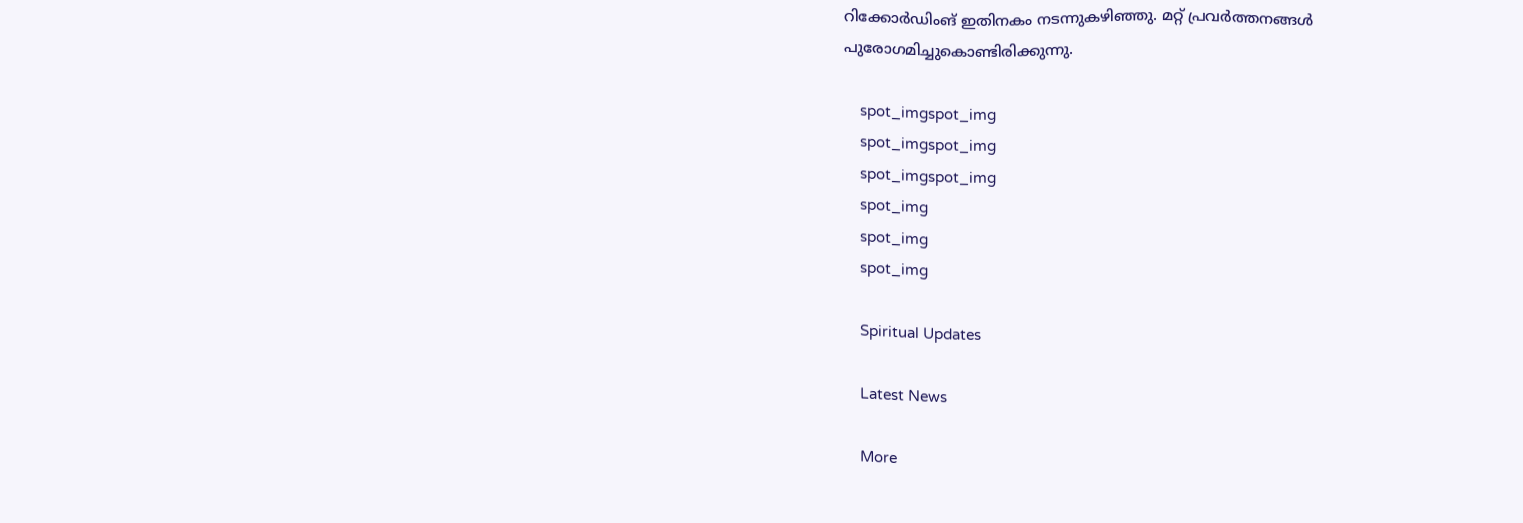റിക്കോര്‍ഡിംങ് ഇതിനകം നടന്നുകഴിഞ്ഞു. മറ്റ് പ്രവര്‍ത്തനങ്ങള്‍ പുരോഗമിച്ചുകൊണ്ടിരിക്കുന്നു.

    spot_imgspot_img
    spot_imgspot_img
    spot_imgspot_img
    spot_img
    spot_img
    spot_img

    Spiritual Updates

    Latest News

    More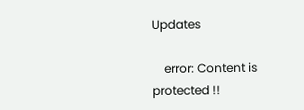Updates

    error: Content is protected !!